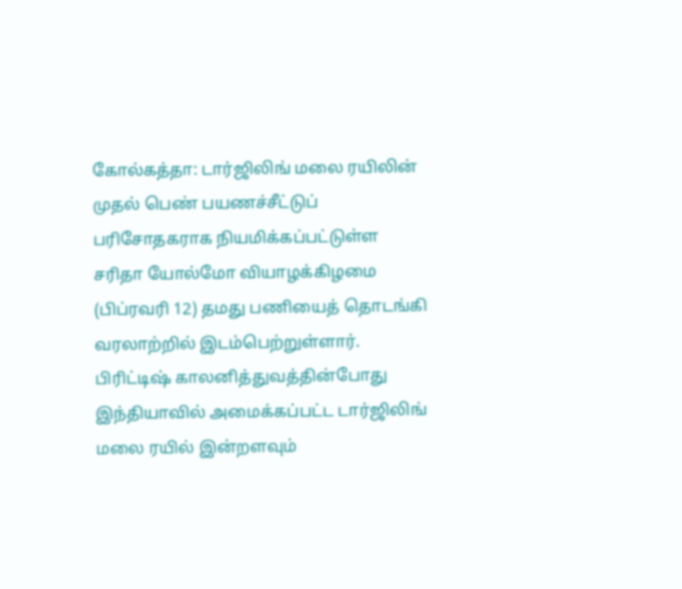கோல்கத்தா: டார்ஜிலிங் மலை ரயிலின் முதல் பெண் பயணச்சீட்டுப் பரிசோதகராக நியமிக்கப்பட்டுள்ள சரிதா யோல்மோ வியாழக்கிழமை (பிப்ரவரி 12) தமது பணியைத் தொடங்கி வரலாற்றில் இடம்பெற்றுள்ளார்.
பிரிட்டிஷ் காலனித்துவத்தின்போது இந்தியாவில் அமைக்கப்பட்ட டார்ஜிலிங் மலை ரயில் இன்றளவும்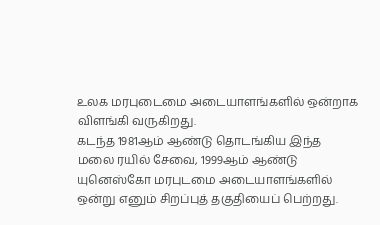உலக மரபுடைமை அடையாளங்களில் ஒன்றாக விளங்கி வருகிறது.
கடந்த 1981ஆம் ஆண்டு தொடங்கிய இந்த மலை ரயில் சேவை, 1999ஆம் ஆண்டு யுனெஸ்கோ மரபுடமை அடையாளங்களில் ஒன்று எனும் சிறப்புத் தகுதியைப் பெற்றது.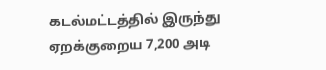கடல்மட்டத்தில் இருந்து ஏறக்குறைய 7,200 அடி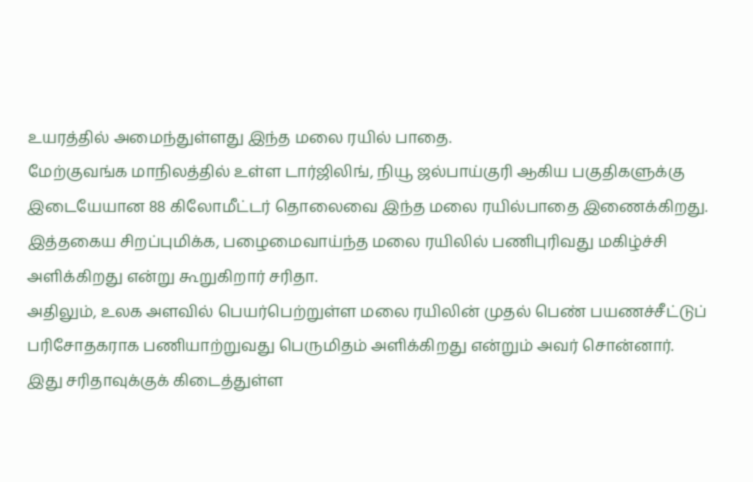உயரத்தில் அமைந்துள்ளது இந்த மலை ரயில் பாதை.
மேற்குவங்க மாநிலத்தில் உள்ள டார்ஜிலிங், நியூ ஜல்பாய்குரி ஆகிய பகுதிகளுக்கு இடையேயான 88 கிலோமீட்டர் தொலைவை இந்த மலை ரயில்பாதை இணைக்கிறது. இத்தகைய சிறப்புமிக்க, பழைமைவாய்ந்த மலை ரயிலில் பணிபுரிவது மகிழ்ச்சி அளிக்கிறது என்று கூறுகிறார் சரிதா.
அதிலும், உலக அளவில் பெயர்பெற்றுள்ள மலை ரயிலின் முதல் பெண் பயணச்சீட்டுப் பரிசோதகராக பணியாற்றுவது பெருமிதம் அளிக்கிறது என்றும் அவர் சொன்னார்.
இது சரிதாவுக்குக் கிடைத்துள்ள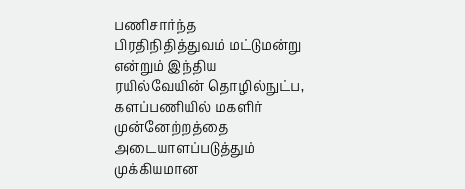பணிசார்ந்த பிரதிநிதித்துவம் மட்டுமன்று என்றும் இந்திய ரயில்வேயின் தொழில்நுட்ப, களப்பணியில் மகளிர் முன்னேற்றத்தை அடையாளப்படுத்தும் முக்கியமான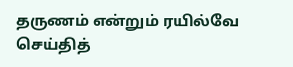தருணம் என்றும் ரயில்வே செய்தித்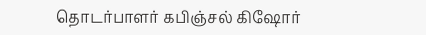தொடர்பாளர் கபிஞ்சல் கிஷோர்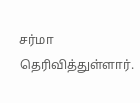சர்மா தெரிவித்துள்ளார்.